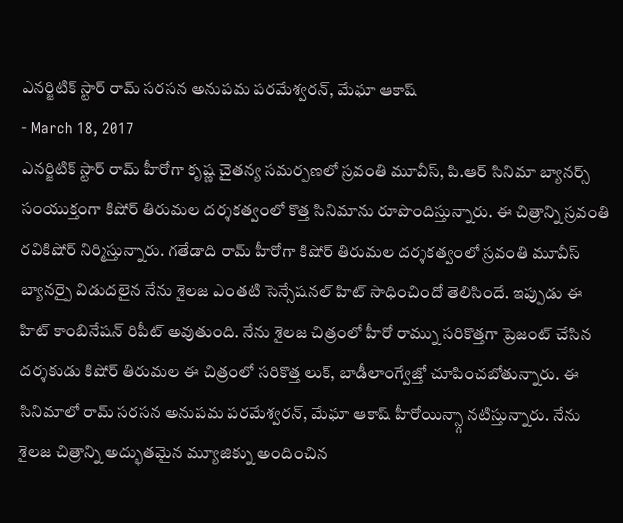ఎనర్జిటిక్ స్టార్ రామ్ సరసన అనుపమ పరమేశ్వరన్, మేఘా ఆకాష్
- March 18, 2017
ఎనర్జిటిక్ స్టార్ రామ్ హీరోగా కృష్ణ చైతన్య సమర్పణలో స్రవంతి మూవీస్, పి.ఆర్ సినిమా బ్యానర్స్ సంయుక్తంగా కిషోర్ తిరుమల దర్శకత్వంలో కొత్త సినిమాను రూపొందిస్తున్నారు. ఈ చిత్రాన్ని స్రవంతి రవికిషోర్ నిర్మిస్తున్నారు. గతేడాది రామ్ హీరోగా కిషోర్ తిరుమల దర్శకత్వంలో స్రవంతి మూవీస్ బ్యానర్పై విడుదలైన నేను శైలజ ఎంతటి సెన్సేషనల్ హిట్ సాధించిందో తెలిసిందే. ఇప్పుడు ఈ హిట్ కాంబినేషన్ రిపీట్ అవుతుంది. నేను శైలజ చిత్రంలో హీరో రామ్ను సరికొత్తగా ప్రెజంట్ చేసిన దర్శకుడు కిషోర్ తిరుమల ఈ చిత్రంలో సరికొత్త లుక్, బాడీలాంగ్వేజ్తో చూపించబోతున్నారు. ఈ సినిమాలో రామ్ సరసన అనుపమ పరమేశ్వరన్, మేఘా ఆకాష్ హీరోయిన్స్గా నటిస్తున్నారు. నేను శైలజ చిత్రాన్ని అద్భుతమైన మ్యూజిక్ను అందించిన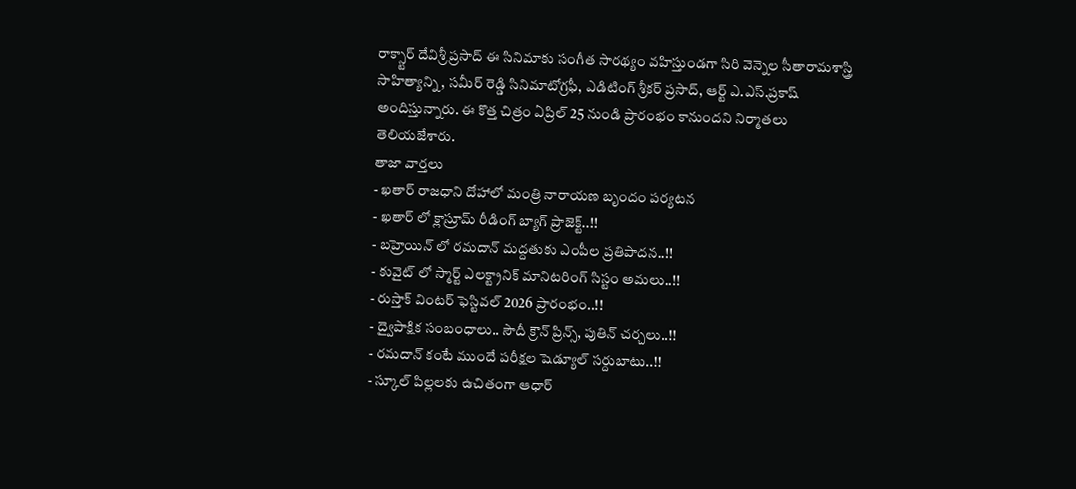రాక్స్టార్ దేవిశ్రీ ప్రసాద్ ఈ సినిమాకు సంగీత సారథ్యం వహిస్తుండగా సిరి వెన్నెల సీతారామశాస్త్రి సాహిత్యాన్ని, సమీర్ రెడ్డి సినిమాటోగ్రఫీ, ఎడిటింగ్ శ్రీకర్ ప్రసాద్, ఆర్ట్ ఎ.ఎస్.ప్రకాష్ అందిస్తున్నారు. ఈ కొత్త చిత్రం ఏప్రిల్ 25 నుండి ప్రారంభం కానుందని నిర్మాతలు తెలియజేశారు.
తాజా వార్తలు
- ఖతార్ రాజధాని దోహాలో మంత్రి నారాయణ బృందం పర్యటన
- ఖతార్ లో క్లాస్రూమ్ రీడింగ్ బ్యాగ్ ప్రాజెక్ట్..!!
- బహ్రెయిన్ లో రమదాన్ మద్దతుకు ఎంపీల ప్రతిపాదన..!!
- కువైట్ లో స్మార్ట్ ఎలక్ట్రానిక్ మానిటరింగ్ సిస్టం అమలు..!!
- రుస్తాక్ వింటర్ ఫెస్టివల్ 2026 ప్రారంభం..!!
- ద్వైపాక్షిక సంబంధాలు.. సౌదీ క్రౌన్ ప్రిన్స్, పుతిన్ చర్చలు..!!
- రమదాన్ కంటే ముందే పరీక్షల షెడ్యూల్ సర్దుబాటు..!!
- స్కూల్ పిల్లలకు ఉచితంగా ఆధార్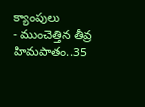క్యాంపులు
- ముంచెత్తిన తీవ్ర హిమపాతం..35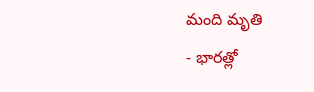మంది మృతి
- భారత్లో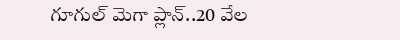గూగుల్ మెగా ప్లాన్..20 వేల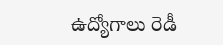ఉద్యోగాలు రెడీ